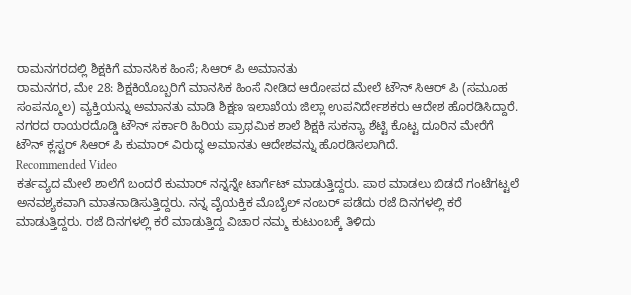ರಾಮನಗರದಲ್ಲಿ ಶಿಕ್ಷಕಿಗೆ ಮಾನಸಿಕ ಹಿಂಸೆ; ಸಿಆರ್ ಪಿ ಅಮಾನತು
ರಾಮನಗರ, ಮೇ 28: ಶಿಕ್ಷಕಿಯೊಬ್ಬರಿಗೆ ಮಾನಸಿಕ ಹಿಂಸೆ ನೀಡಿದ ಆರೋಪದ ಮೇಲೆ ಟೌನ್ ಸಿಆರ್ ಪಿ (ಸಮೂಹ ಸಂಪನ್ಮೂಲ) ವ್ಯಕ್ತಿಯನ್ನು ಅಮಾನತು ಮಾಡಿ ಶಿಕ್ಷಣ ಇಲಾಖೆಯ ಜಿಲ್ಲಾ ಉಪನಿರ್ದೇಶಕರು ಆದೇಶ ಹೊರಡಿಸಿದ್ದಾರೆ. ನಗರದ ರಾಯರದೊಡ್ಡಿ ಟೌನ್ ಸರ್ಕಾರಿ ಹಿರಿಯ ಪ್ರಾಥಮಿಕ ಶಾಲೆ ಶಿಕ್ಷಕಿ ಸುಕನ್ಯಾ ಶೆಟ್ಟಿ ಕೊಟ್ಟ ದೂರಿನ ಮೇರೆಗೆ ಟೌನ್ ಕ್ಲಸ್ಟರ್ ಸಿಆರ್ ಪಿ ಕುಮಾರ್ ವಿರುದ್ಧ ಅಮಾನತು ಆದೇಶವನ್ನು ಹೊರಡಿಸಲಾಗಿದೆ.
Recommended Video
ಕರ್ತವ್ಯದ ಮೇಲೆ ಶಾಲೆಗೆ ಬಂದರೆ ಕುಮಾರ್ ನನ್ನನ್ನೇ ಟಾರ್ಗೆಟ್ ಮಾಡುತ್ತಿದ್ದರು. ಪಾಠ ಮಾಡಲು ಬಿಡದೆ ಗಂಟೆಗಟ್ಟಲೆ ಅನವಶ್ಯಕವಾಗಿ ಮಾತನಾಡಿಸುತ್ತಿದ್ದರು. ನನ್ನ ವೈಯಕ್ತಿಕ ಮೊಬೈಲ್ ನಂಬರ್ ಪಡೆದು ರಜೆ ದಿನಗಳಲ್ಲಿ ಕರೆ ಮಾಡುತ್ತಿದ್ದರು. ರಜೆ ದಿನಗಳಲ್ಲಿ ಕರೆ ಮಾಡುತ್ತಿದ್ದ ವಿಚಾರ ನಮ್ಮ ಕುಟುಂಬಕ್ಕೆ ತಿಳಿದು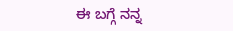ಈ ಬಗ್ಗೆ ನನ್ನ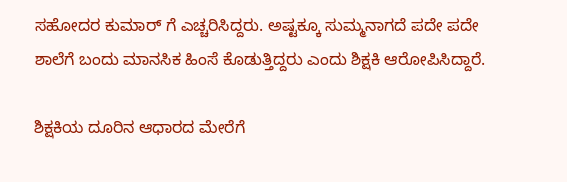ಸಹೋದರ ಕುಮಾರ್ ಗೆ ಎಚ್ಚರಿಸಿದ್ದರು. ಅಷ್ಟಕ್ಕೂ ಸುಮ್ಮನಾಗದೆ ಪದೇ ಪದೇ ಶಾಲೆಗೆ ಬಂದು ಮಾನಸಿಕ ಹಿಂಸೆ ಕೊಡುತ್ತಿದ್ದರು ಎಂದು ಶಿಕ್ಷಕಿ ಆರೋಪಿಸಿದ್ದಾರೆ.

ಶಿಕ್ಷಕಿಯ ದೂರಿನ ಆಧಾರದ ಮೇರೆಗೆ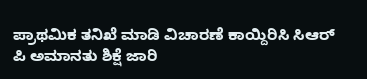ಪ್ರಾಥಮಿಕ ತನಿಖೆ ಮಾಡಿ ವಿಚಾರಣೆ ಕಾಯ್ದಿರಿಸಿ ಸಿಆರ್ ಪಿ ಅಮಾನತು ಶಿಕ್ಷೆ ಜಾರಿ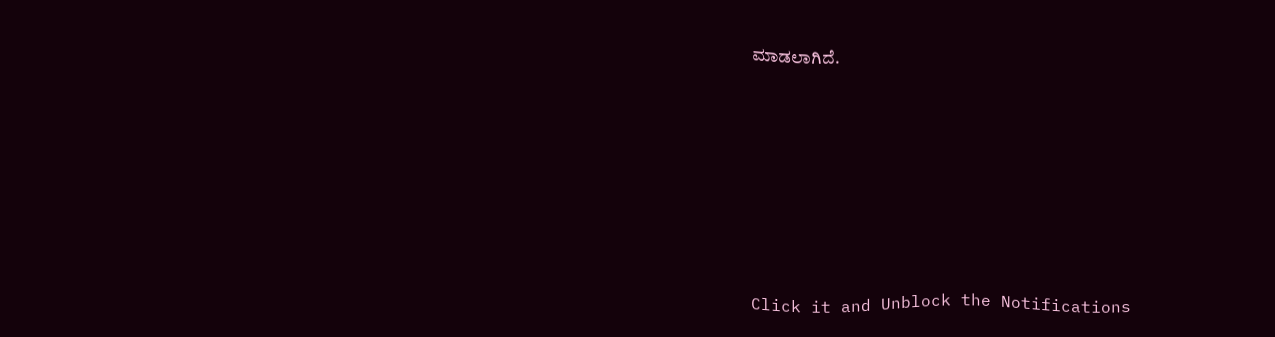ಮಾಡಲಾಗಿದೆ.












Click it and Unblock the Notifications